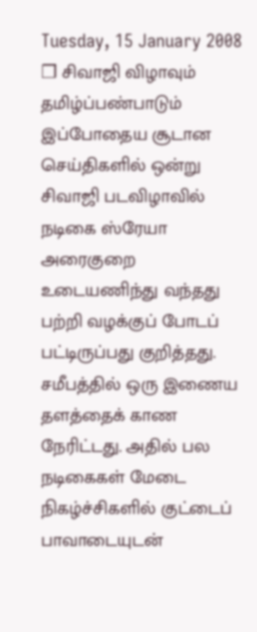Tuesday, 15 January 2008
❒ சிவாஜி விழாவும் தமிழ்ப்பண்பாடும்
இப்போதைய சூடான செய்திகளில் ஒன்று சிவாஜி படவிழாவில் நடிகை ஸ்ரேயா அரைகுறை உடையணிந்து வந்தது பற்றி வழக்குப் போடப் பட்டிருப்பது குறித்தது.
சமீபத்தில் ஒரு இணைய தளத்தைக் காண நேரிட்டது. அதில் பல நடிகைகள் மேடை நிகழ்ச்சிகளில் குட்டைப் பாவாடையுடன்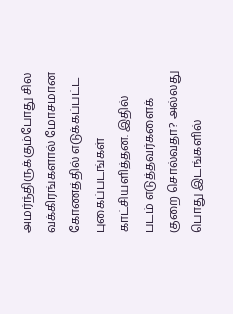அமர்ந்திருக்கும்போது சில வக்கிரங்களால் மோசமான கோணத்தில் எடுக்கப்பட்ட புகைப்படங்கள் காட்சியளித்தன. இதில் படம் எடுத்தவர்களைக் குறை சொல்வதா? அல்லது பொது இடங்களில்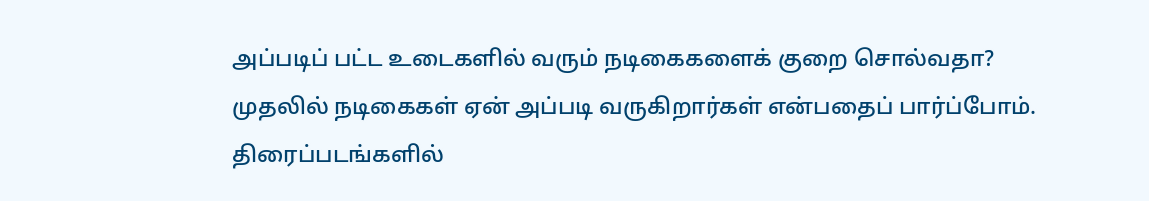அப்படிப் பட்ட உடைகளில் வரும் நடிகைகளைக் குறை சொல்வதா?
முதலில் நடிகைகள் ஏன் அப்படி வருகிறார்கள் என்பதைப் பார்ப்போம்.
திரைப்படங்களில்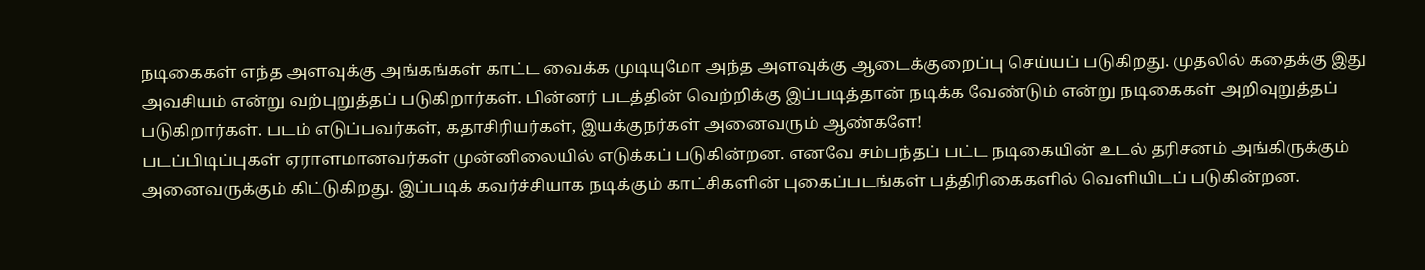நடிகைகள் எந்த அளவுக்கு அங்கங்கள் காட்ட வைக்க முடியுமோ அந்த அளவுக்கு ஆடைக்குறைப்பு செய்யப் படுகிறது. முதலில் கதைக்கு இது அவசியம் என்று வற்புறுத்தப் படுகிறார்கள். பின்னர் படத்தின் வெற்றிக்கு இப்படித்தான் நடிக்க வேண்டும் என்று நடிகைகள் அறிவுறுத்தப் படுகிறார்கள். படம் எடுப்பவர்கள், கதாசிரியர்கள், இயக்குநர்கள் அனைவரும் ஆண்களே!
படப்பிடிப்புகள் ஏராளமானவர்கள் முன்னிலையில் எடுக்கப் படுகின்றன. எனவே சம்பந்தப் பட்ட நடிகையின் உடல் தரிசனம் அங்கிருக்கும் அனைவருக்கும் கிட்டுகிறது. இப்படிக் கவர்ச்சியாக நடிக்கும் காட்சிகளின் புகைப்படங்கள் பத்திரிகைகளில் வெளியிடப் படுகின்றன.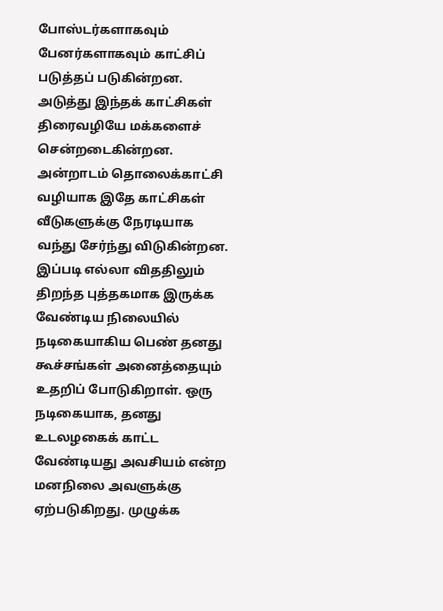போஸ்டர்களாகவும் பேனர்களாகவும் காட்சிப் படுத்தப் படுகின்றன. அடுத்து இந்தக் காட்சிகள் திரைவழியே மக்களைச் சென்றடைகின்றன. அன்றாடம் தொலைக்காட்சி வழியாக இதே காட்சிகள் வீடுகளுக்கு நேரடியாக வந்து சேர்ந்து விடுகின்றன.
இப்படி எல்லா விததிலும் திறந்த புத்தகமாக இருக்க வேண்டிய நிலையில் நடிகையாகிய பெண் தனது கூச்சங்கள் அனைத்தையும் உதறிப் போடுகிறாள். ஒரு நடிகையாக, தனது உடலழகைக் காட்ட வேண்டியது அவசியம் என்ற மனநிலை அவளுக்கு ஏற்படுகிறது. முழுக்க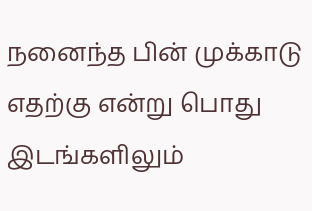நனைந்த பின் முக்காடு எதற்கு என்று பொது இடங்களிலும்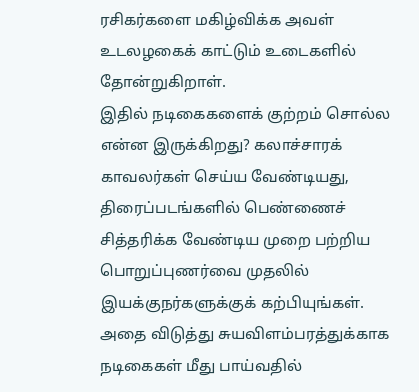ரசிகர்களை மகிழ்விக்க அவள் உடலழகைக் காட்டும் உடைகளில் தோன்றுகிறாள்.
இதில் நடிகைகளைக் குற்றம் சொல்ல என்ன இருக்கிறது? கலாச்சாரக் காவலர்கள் செய்ய வேண்டியது, திரைப்படங்களில் பெண்ணைச் சித்தரிக்க வேண்டிய முறை பற்றிய பொறுப்புணர்வை முதலில் இயக்குநர்களுக்குக் கற்பியுங்கள். அதை விடுத்து சுயவிளம்பரத்துக்காக நடிகைகள் மீது பாய்வதில்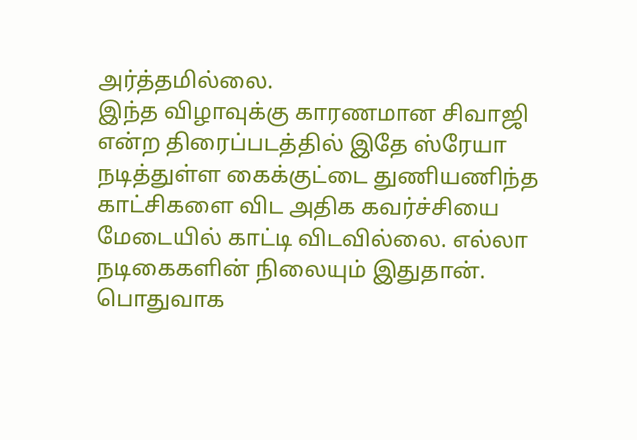அர்த்தமில்லை.
இந்த விழாவுக்கு காரணமான சிவாஜி என்ற திரைப்படத்தில் இதே ஸ்ரேயா நடித்துள்ள கைக்குட்டை துணியணிந்த காட்சிகளை விட அதிக கவர்ச்சியை மேடையில் காட்டி விடவில்லை. எல்லா நடிகைகளின் நிலையும் இதுதான்.
பொதுவாக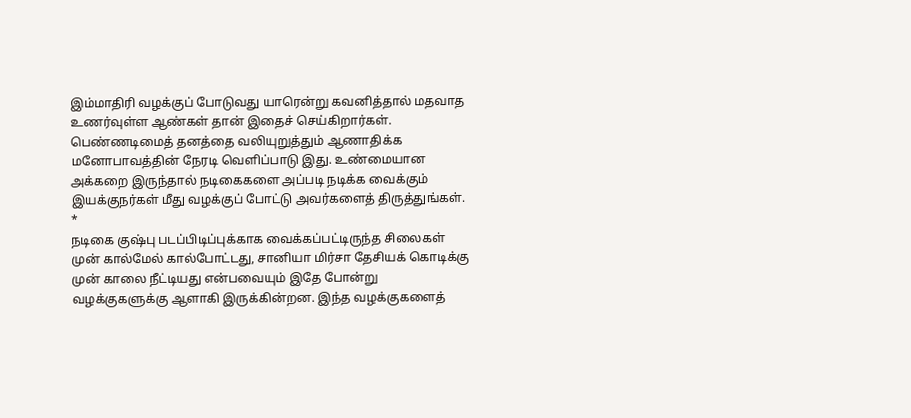இம்மாதிரி வழக்குப் போடுவது யாரென்று கவனித்தால் மதவாத உணர்வுள்ள ஆண்கள் தான் இதைச் செய்கிறார்கள். பெண்ணடிமைத் தனத்தை வலியுறுத்தும் ஆணாதிக்க மனோபாவத்தின் நேரடி வெளிப்பாடு இது. உண்மையான அக்கறை இருந்தால் நடிகைகளை அப்படி நடிக்க வைக்கும் இயக்குநர்கள் மீது வழக்குப் போட்டு அவர்களைத் திருத்துங்கள்.
*
நடிகை குஷ்பு படப்பிடிப்புக்காக வைக்கப்பட்டிருந்த சிலைகள் முன் கால்மேல் கால்போட்டது, சானியா மிர்சா தேசியக் கொடிக்கு முன் காலை நீட்டியது என்பவையும் இதே போன்று வழக்குகளுக்கு ஆளாகி இருக்கின்றன. இந்த வழக்குகளைத்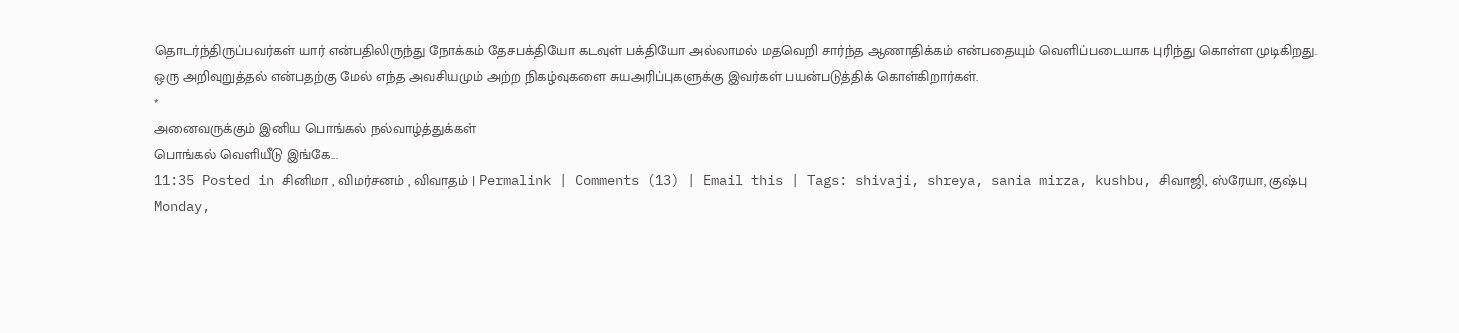தொடர்ந்திருப்பவர்கள் யார் என்பதிலிருந்து நோக்கம் தேசபக்தியோ கடவுள் பக்தியோ அல்லாமல் மதவெறி சார்ந்த ஆணாதிக்கம் என்பதையும் வெளிப்படையாக புரிந்து கொள்ள முடிகிறது.
ஒரு அறிவுறுத்தல் என்பதற்கு மேல் எந்த அவசியமும் அற்ற நிகழ்வுகளை சுயஅரிப்புகளுக்கு இவர்கள் பயன்படுத்திக் கொள்கிறார்கள்.
*
அனைவருக்கும் இனிய பொங்கல் நல்வாழ்த்துக்கள்
பொங்கல் வெளியீடு இங்கே...
11:35 Posted in சினிமா , விமர்சனம் , விவாதம் | Permalink | Comments (13) | Email this | Tags: shivaji, shreya, sania mirza, kushbu, சிவாஜி, ஸ்ரேயா, குஷ்பு
Monday,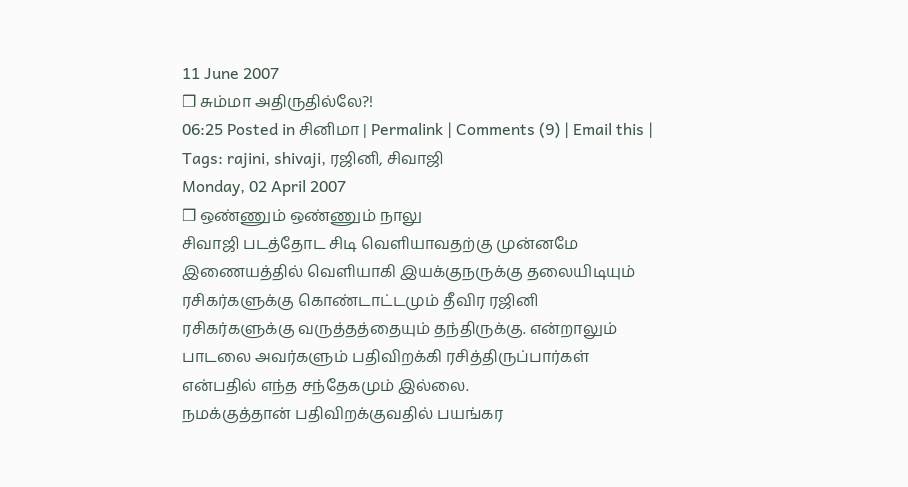11 June 2007
❒ சும்மா அதிருதில்லே?!
06:25 Posted in சினிமா | Permalink | Comments (9) | Email this | Tags: rajini, shivaji, ரஜினி, சிவாஜி
Monday, 02 April 2007
❒ ஒண்ணும் ஒண்ணும் நாலு
சிவாஜி படத்தோட சிடி வெளியாவதற்கு முன்னமே இணையத்தில் வெளியாகி இயக்குநருக்கு தலையிடியும் ரசிகர்களுக்கு கொண்டாட்டமும் தீவிர ரஜினி ரசிகர்களுக்கு வருத்தத்தையும் தந்திருக்கு. என்றாலும் பாடலை அவர்களும் பதிவிறக்கி ரசித்திருப்பார்கள் என்பதில் எந்த சந்தேகமும் இல்லை.
நமக்குத்தான் பதிவிறக்குவதில் பயங்கர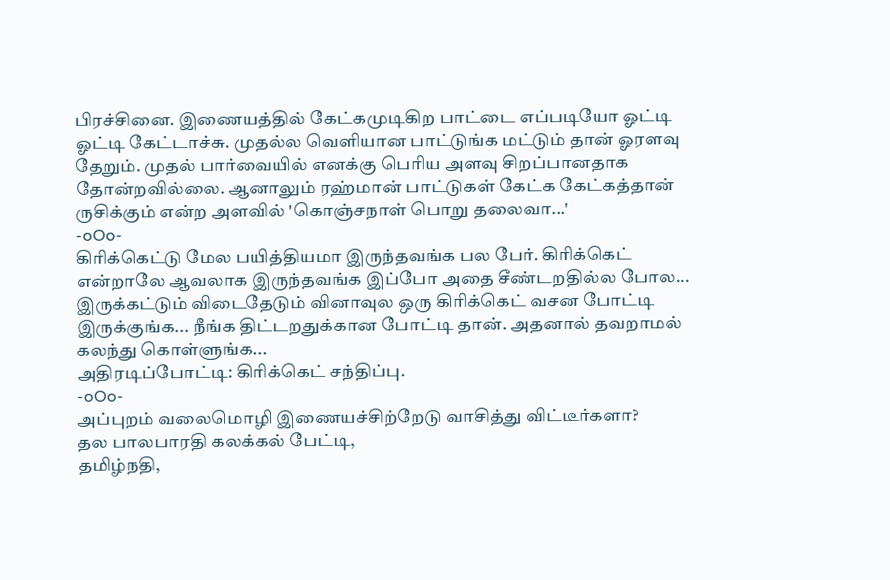பிரச்சினை. இணையத்தில் கேட்கமுடிகிற பாட்டை எப்படியோ ஓட்டி ஓட்டி கேட்டாச்சு. முதல்ல வெளியான பாட்டுங்க மட்டும் தான் ஓரளவு தேறும். முதல் பார்வையில் எனக்கு பெரிய அளவு சிறப்பானதாக தோன்றவில்லை. ஆனாலும் ரஹ்மான் பாட்டுகள் கேட்க கேட்கத்தான் ருசிக்கும் என்ற அளவில் 'கொஞ்சநாள் பொறு தலைவா...'
-oOo-
கிரிக்கெட்டு மேல பயித்தியமா இருந்தவங்க பல பேர். கிரிக்கெட் என்றாலே ஆவலாக இருந்தவங்க இப்போ அதை சீண்டறதில்ல போல... இருக்கட்டும் விடைதேடும் வினாவுல ஒரு கிரிக்கெட் வசன போட்டி இருக்குங்க... நீங்க திட்டறதுக்கான போட்டி தான். அதனால் தவறாமல் கலந்து கொள்ளுங்க...
அதிரடிப்போட்டி: கிரிக்கெட் சந்திப்பு.
-oOo-
அப்புறம் வலைமொழி இணையச்சிற்றேடு வாசித்து விட்டீர்களா?
தல பாலபாரதி கலக்கல் பேட்டி,
தமிழ்நதி,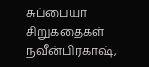சுப்பையா சிறுகதைகள்
நவீன்பிரகாஷ்,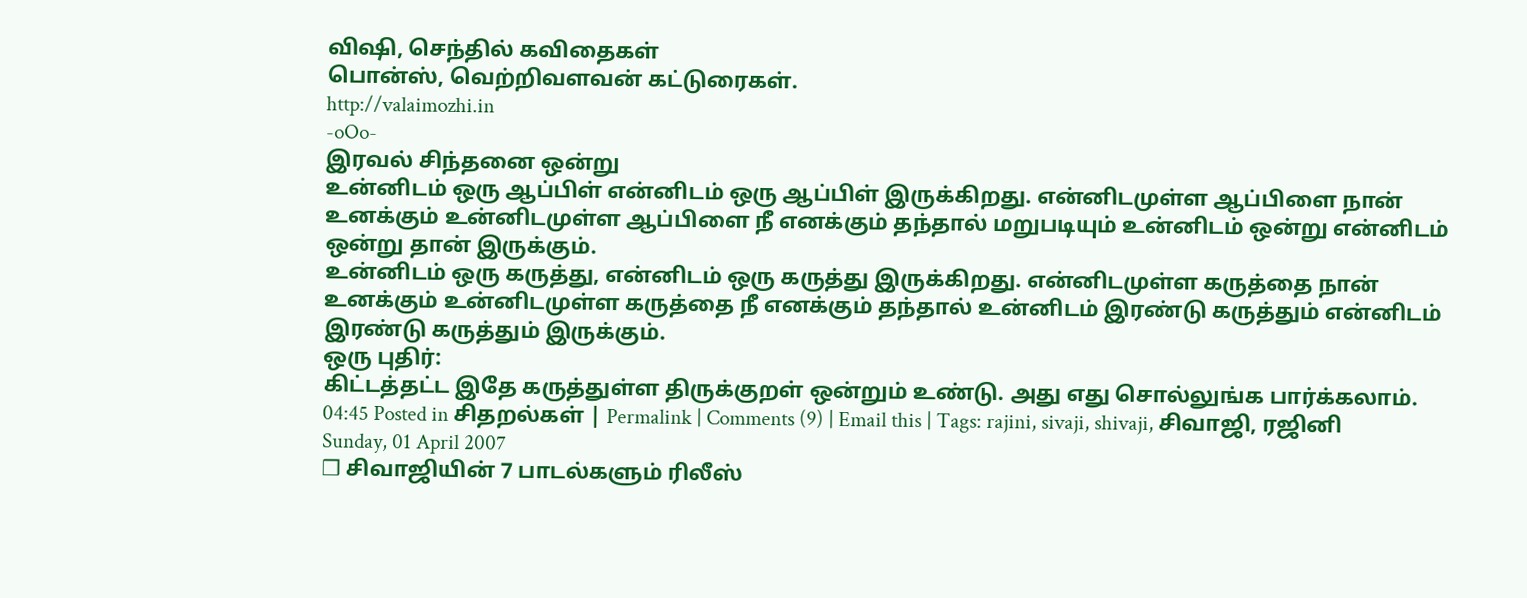விஷி, செந்தில் கவிதைகள்
பொன்ஸ், வெற்றிவளவன் கட்டுரைகள்.
http://valaimozhi.in
-oOo-
இரவல் சிந்தனை ஒன்று
உன்னிடம் ஒரு ஆப்பிள் என்னிடம் ஒரு ஆப்பிள் இருக்கிறது. என்னிடமுள்ள ஆப்பிளை நான் உனக்கும் உன்னிடமுள்ள ஆப்பிளை நீ எனக்கும் தந்தால் மறுபடியும் உன்னிடம் ஒன்று என்னிடம் ஒன்று தான் இருக்கும்.
உன்னிடம் ஒரு கருத்து, என்னிடம் ஒரு கருத்து இருக்கிறது. என்னிடமுள்ள கருத்தை நான் உனக்கும் உன்னிடமுள்ள கருத்தை நீ எனக்கும் தந்தால் உன்னிடம் இரண்டு கருத்தும் என்னிடம் இரண்டு கருத்தும் இருக்கும்.
ஒரு புதிர்:
கிட்டத்தட்ட இதே கருத்துள்ள திருக்குறள் ஒன்றும் உண்டு. அது எது சொல்லுங்க பார்க்கலாம்.
04:45 Posted in சிதறல்கள் | Permalink | Comments (9) | Email this | Tags: rajini, sivaji, shivaji, சிவாஜி, ரஜினி
Sunday, 01 April 2007
❒ சிவாஜியின் 7 பாடல்களும் ரிலீஸ்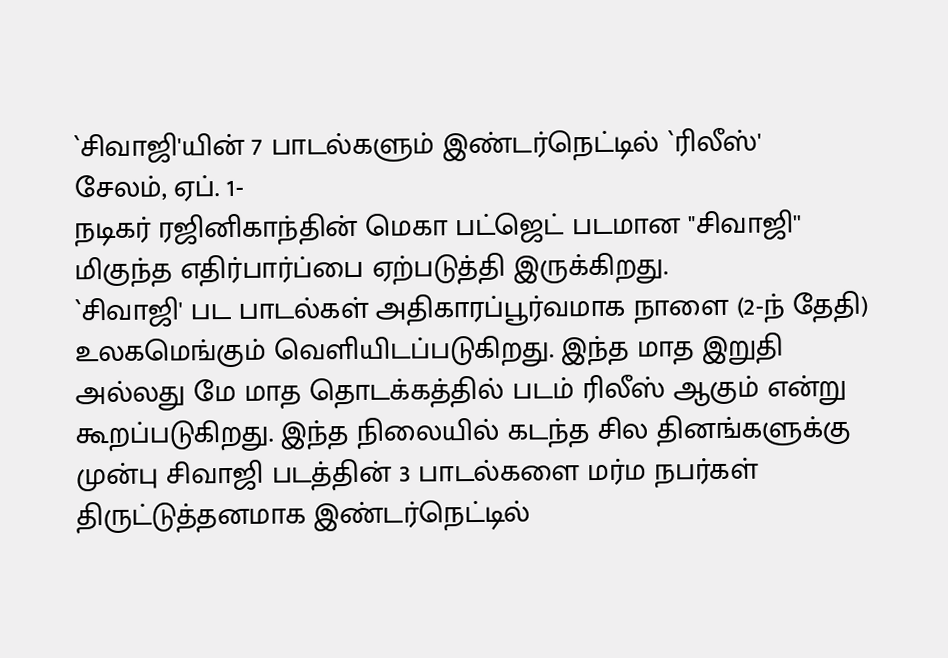`சிவாஜி'யின் 7 பாடல்களும் இண்டர்நெட்டில் `ரிலீஸ்'
சேலம், ஏப். 1-
நடிகர் ரஜினிகாந்தின் மெகா பட்ஜெட் படமான "சிவாஜி'' மிகுந்த எதிர்பார்ப்பை ஏற்படுத்தி இருக்கிறது.
`சிவாஜி' பட பாடல்கள் அதிகாரப்பூர்வமாக நாளை (2-ந் தேதி) உலகமெங்கும் வெளியிடப்படுகிறது. இந்த மாத இறுதி அல்லது மே மாத தொடக்கத்தில் படம் ரிலீஸ் ஆகும் என்று கூறப்படுகிறது. இந்த நிலையில் கடந்த சில தினங்களுக்கு முன்பு சிவாஜி படத்தின் 3 பாடல்களை மர்ம நபர்கள் திருட்டுத்தனமாக இண்டர்நெட்டில்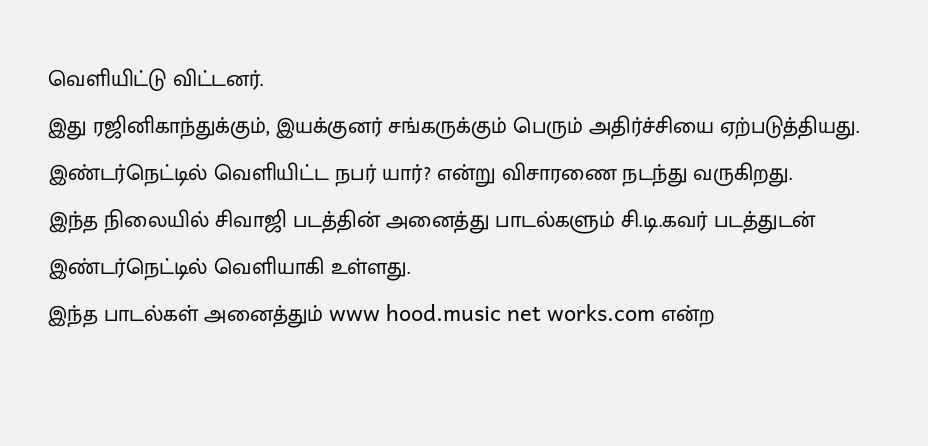வெளியிட்டு விட்டனர்.
இது ரஜினிகாந்துக்கும், இயக்குனர் சங்கருக்கும் பெரும் அதிர்ச்சியை ஏற்படுத்தியது. இண்டர்நெட்டில் வெளியிட்ட நபர் யார்? என்று விசாரணை நடந்து வருகிறது.
இந்த நிலையில் சிவாஜி படத்தின் அனைத்து பாடல்களும் சி.டி.கவர் படத்துடன் இண்டர்நெட்டில் வெளியாகி உள்ளது.
இந்த பாடல்கள் அனைத்தும் www hood.music net works.com என்ற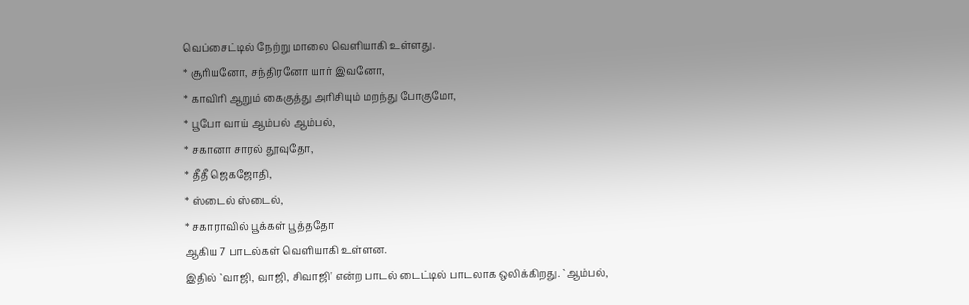வெப்சைட்டில் நேற்று மாலை வெளியாகி உள்ளது.
* சூரியனோ, சந்திரனோ யார் இவனோ,
* காவிரி ஆறும் கைகுத்து அரிசியும் மறந்து போகுமோ,
* பூபோ வாய் ஆம்பல் ஆம்பல்,
* சகானா சாரல் தூவுதோ,
* தீதீ ஜெகஜோதி,
* ஸ்டைல் ஸ்டைல்,
* சகாராவில் பூக்கள் பூத்ததோ
ஆகிய 7 பாடல்கள் வெளியாகி உள்ளன.
இதில் `வாஜி, வாஜி, சிவாஜி' என்ற பாடல் டைட்டில் பாடலாக ஒலிக்கிறது. `ஆம்பல்,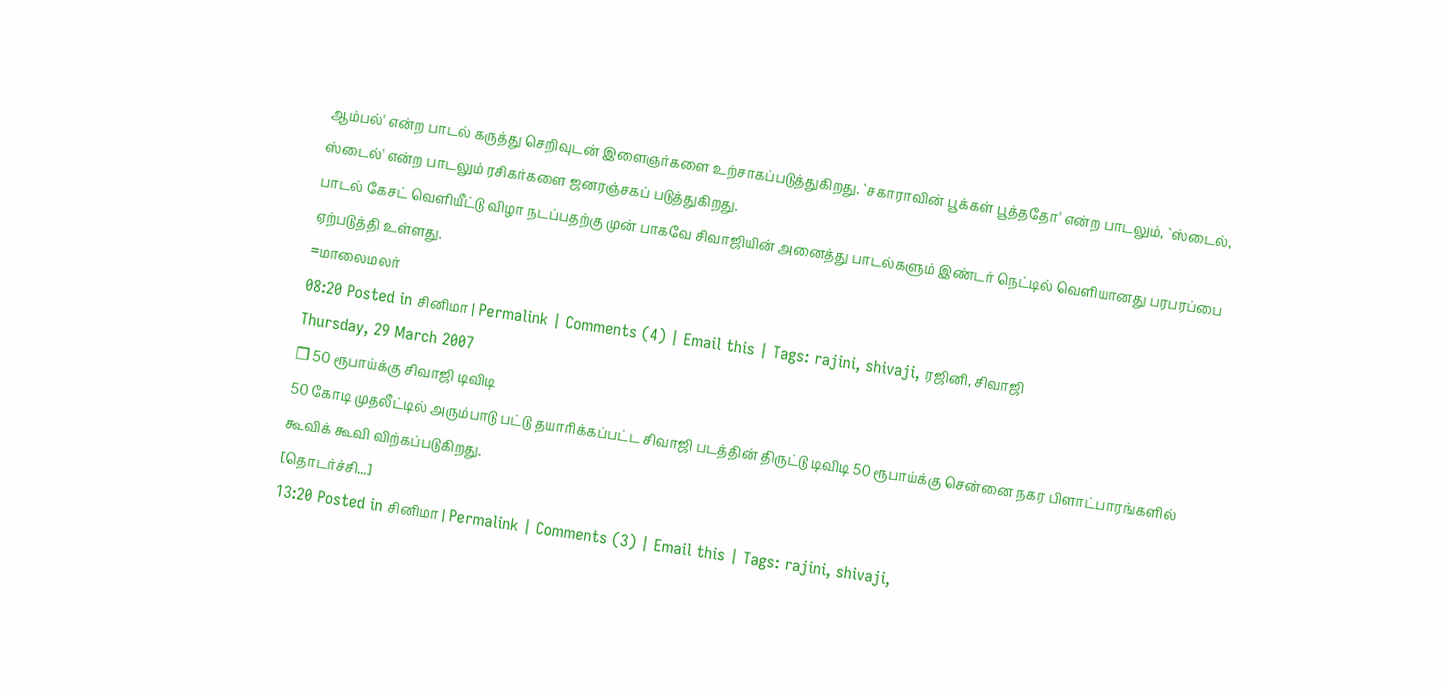ஆம்பல்' என்ற பாடல் கருத்து செறிவுடன் இளைஞர்களை உற்சாகப்படுத்துகிறது. `சகாராவின் பூக்கள் பூத்ததோ' என்ற பாடலும், `ஸ்டைல், ஸ்டைல்' என்ற பாடலும் ரசிகர்களை ஜனரஞ்சகப் படுத்துகிறது.
பாடல் கேசட் வெளியீட்டு விழா நடப்பதற்கு முன் பாகவே சிவாஜியின் அனைத்து பாடல்களும் இண்டர் நெட்டில் வெளியானது பரபரப்பை ஏற்படுத்தி உள்ளது.
=மாலைமலர்
08:20 Posted in சினிமா | Permalink | Comments (4) | Email this | Tags: rajini, shivaji, ரஜினி, சிவாஜி
Thursday, 29 March 2007
❒ 50 ரூபாய்க்கு சிவாஜி டிவிடி
50 கோடி முதலீட்டில் அரும்பாடு பட்டு தயாரிக்கப்பட்ட சிவாஜி படத்தின் திருட்டு டிவிடி 50 ரூபாய்க்கு சென்னை நகர பிளாட்பாரங்களில் கூவிக் கூவி விற்கப்படுகிறது.
[தொடர்ச்சி...]
13:20 Posted in சினிமா | Permalink | Comments (3) | Email this | Tags: rajini, shivaji,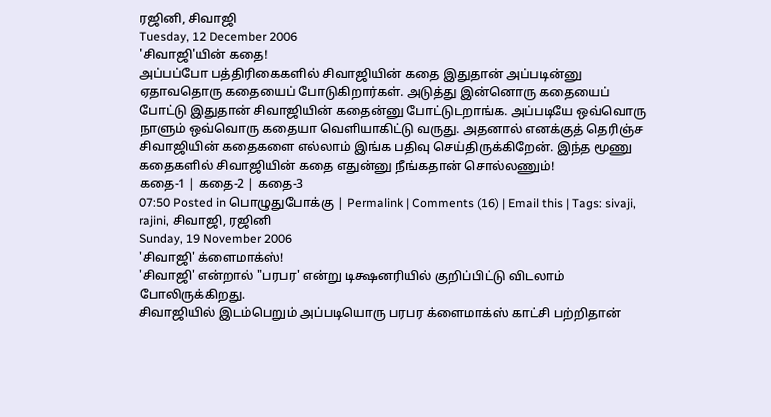ரஜினி, சிவாஜி
Tuesday, 12 December 2006
'சிவாஜி'யின் கதை!
அப்பப்போ பத்திரிகைகளில் சிவாஜியின் கதை இதுதான் அப்படின்னு ஏதாவதொரு கதையைப் போடுகிறார்கள். அடுத்து இன்னொரு கதையைப் போட்டு இதுதான் சிவாஜியின் கதைன்னு போட்டுடறாங்க. அப்படியே ஒவ்வொரு நாளும் ஒவ்வொரு கதையா வெளியாகிட்டு வருது. அதனால் எனக்குத் தெரிஞ்ச சிவாஜியின் கதைகளை எல்லாம் இங்க பதிவு செய்திருக்கிறேன். இந்த மூணு கதைகளில் சிவாஜியின் கதை எதுன்னு நீங்கதான் சொல்லணும்!
கதை-1 | கதை-2 | கதை-3
07:50 Posted in பொழுதுபோக்கு | Permalink | Comments (16) | Email this | Tags: sivaji, rajini, சிவாஜி, ரஜினி
Sunday, 19 November 2006
'சிவாஜி' க்ளைமாக்ஸ்!
'சிவாஜி' என்றால் "பரபர' என்று டிக்ஷனரியில் குறிப்பிட்டு விடலாம் போலிருக்கிறது.
சிவாஜியில் இடம்பெறும் அப்படியொரு பரபர க்ளைமாக்ஸ் காட்சி பற்றிதான்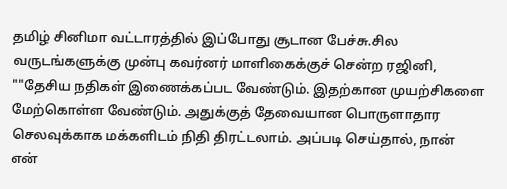தமிழ் சினிமா வட்டாரத்தில் இப்போது சூடான பேச்சு.சில வருடங்களுக்கு முன்பு கவர்னர் மாளிகைக்குச் சென்ற ரஜினி, ""தேசிய நதிகள் இணைக்கப்பட வேண்டும். இதற்கான முயற்சிகளை மேற்கொள்ள வேண்டும். அதுக்குத் தேவையான பொருளாதார செலவுக்காக மக்களிடம் நிதி திரட்டலாம். அப்படி செய்தால், நான் என்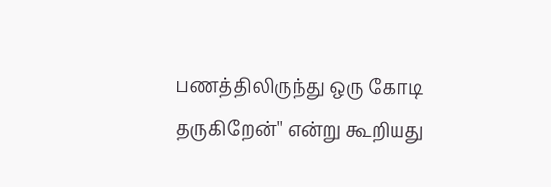பணத்திலிருந்து ஒரு கோடி தருகிறேன்'' என்று கூறியது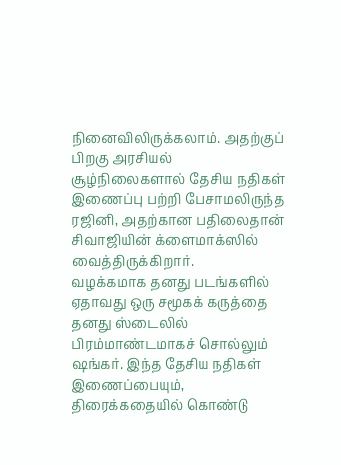நினைவிலிருக்கலாம். அதற்குப் பிறகு அரசியல் சூழ்நிலைகளால் தேசிய நதிகள் இணைப்பு பற்றி பேசாமலிருந்த ரஜினி, அதற்கான பதிலைதான் சிவாஜியின் க்ளைமாக்ஸில் வைத்திருக்கிறார்.
வழக்கமாக தனது படங்களில் ஏதாவது ஒரு சமூகக் கருத்தை தனது ஸ்டைலில் பிரம்மாண்டமாகச் சொல்லும் ஷங்கர். இந்த தேசிய நதிகள் இணைப்பையும், திரைக்கதையில் கொண்டு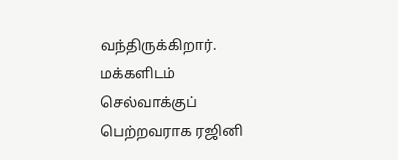வந்திருக்கிறார். மக்களிடம் செல்வாக்குப் பெற்றவராக ரஜினி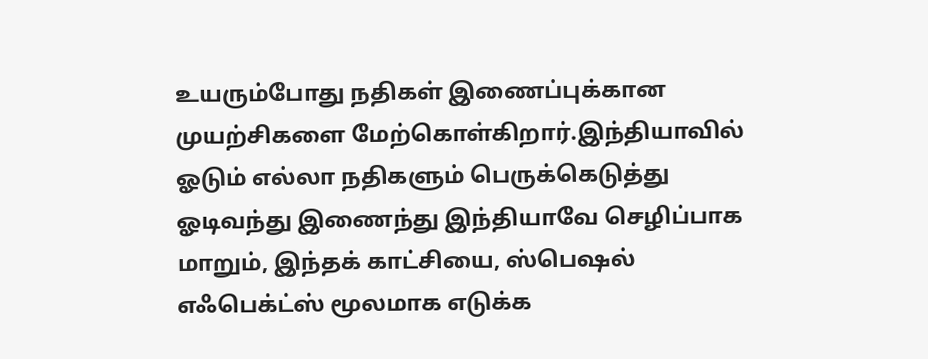உயரும்போது நதிகள் இணைப்புக்கான முயற்சிகளை மேற்கொள்கிறார்.இந்தியாவில் ஓடும் எல்லா நதிகளும் பெருக்கெடுத்து ஓடிவந்து இணைந்து இந்தியாவே செழிப்பாக மாறும், இந்தக் காட்சியை, ஸ்பெஷல் எஃபெக்ட்ஸ் மூலமாக எடுக்க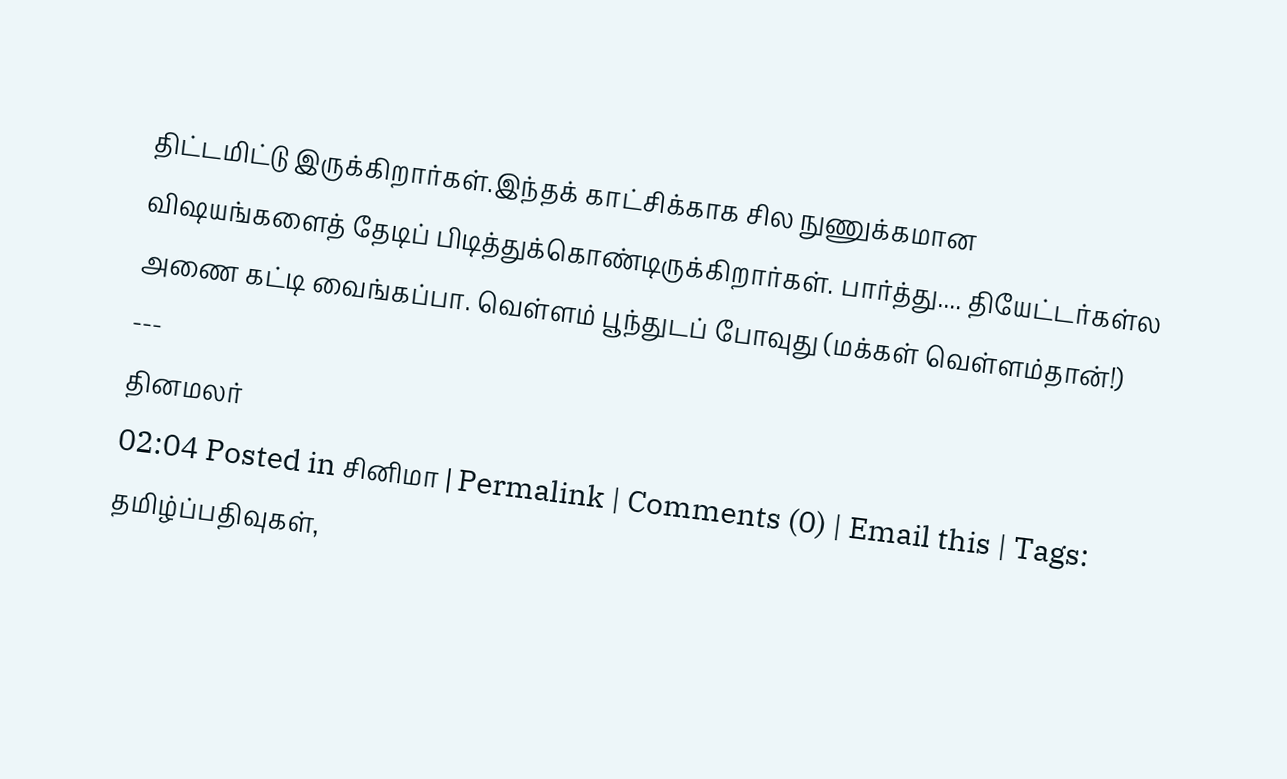திட்டமிட்டு இருக்கிறார்கள்.இந்தக் காட்சிக்காக சில நுணுக்கமான விஷயங்களைத் தேடிப் பிடித்துக்கொண்டிருக்கிறார்கள். பார்த்து.... தியேட்டர்கள்ல அணை கட்டி வைங்கப்பா. வெள்ளம் பூந்துடப் போவுது (மக்கள் வெள்ளம்தான்!)
---
தினமலர்
02:04 Posted in சினிமா | Permalink | Comments (0) | Email this | Tags: தமிழ்ப்பதிவுகள்,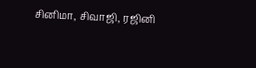சினிமா, சிவாஜி, ரஜினி